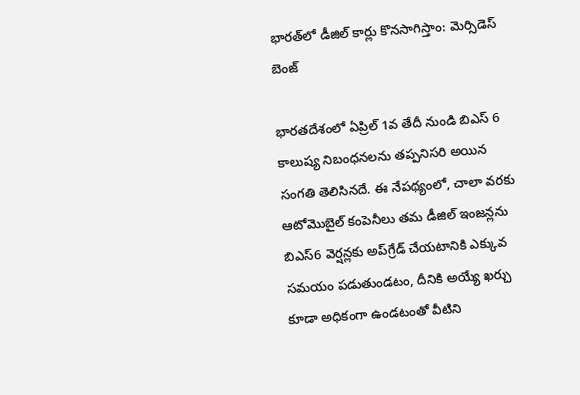భారత్‌లో డీజిల్ కార్లు కొనసాగిస్తాం: మెర్సిడెస్ బెంజ్

భారతదేశంలో ఏప్రిల్ 1వ తేదీ నుండి బిఎస్ 6 కాలుష్య నిబంధనలను తప్పనిసరి అయిన సంగతి తెలిసినదే. ఈ నేపథ్యంలో, చాలా వరకు ఆటోమొబైల్ కంపెనీలు తమ డీజిల్ ఇంజన్లను బిఎస్6 వెర్షన్లకు అప్‌గ్రేడ్ చేయటానికి ఎక్కువ సమయం పడుతుండటం, దీనికి అయ్యే ఖర్చు కూడా అధికంగా ఉండటంతో వీటిని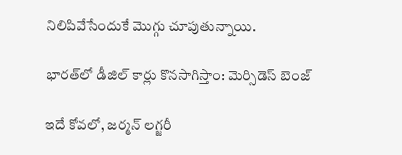నిలిపివేసేందుకే మొగ్గు చూపుతున్నాయి.

భారత్‌లో డీజిల్ కార్లు కొనసాగిస్తాం: మెర్సిడెస్ బెంజ్

ఇదే కోవలో, జర్మన్ లగ్జరీ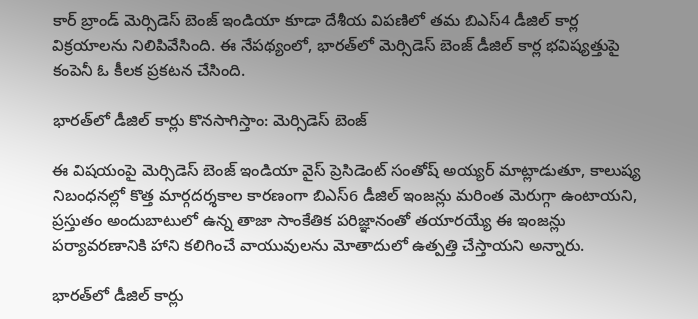కార్ బ్రాండ్ మెర్సిడెస్ బెంజ్ ఇండియా కూడా దేశీయ విపణిలో తమ బిఎస్4 డీజిల్ కార్ల విక్రయాలను నిలిపివేసింది. ఈ నేపథ్యంలో, భారత్‌లో మెర్సిడెస్ బెంజ్ డీజిల్ కార్ల భవిష్యత్తుపై కంపెనీ ఓ కీలక ప్రకటన చేసింది.

భారత్‌లో డీజిల్ కార్లు కొనసాగిస్తాం: మెర్సిడెస్ బెంజ్

ఈ విషయంపై మెర్సిడెస్ బెంజ్ ఇండియా వైస్ ప్రెసిడెంట్ సంతోష్ అయ్యర్ మాట్లాడుతూ, కాలుష్య నిబంధనల్లో కొత్త మార్గదర్శకాల కారణంగా బిఎస్6 డీజిల్ ఇంజన్లు మరింత మెరుగ్గా ఉంటాయని, ప్రస్తుతం అందుబాటులో ఉన్న తాజా సాంకేతిక పరిజ్ఞానంతో తయారయ్యే ఈ ఇంజన్లు పర్యావరణానికి హాని కలిగించే వాయువులను మోతాదులో ఉత్పత్తి చేస్తాయని అన్నారు.

భారత్‌లో డీజిల్ కార్లు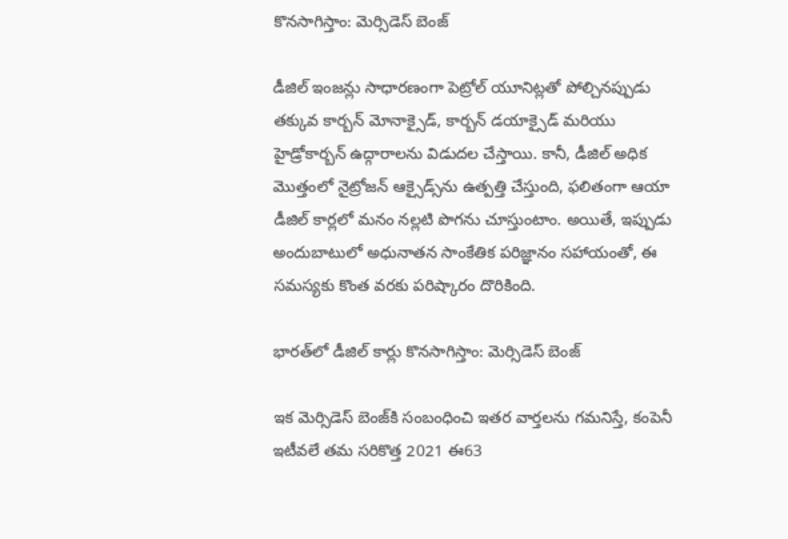కొనసాగిస్తాం: మెర్సిడెస్ బెంజ్

డీజిల్ ఇంజన్లు సాధారణంగా పెట్రోల్ యూనిట్లతో పోల్చినప్పుడు తక్కువ కార్బన్ మోనాక్సైడ్, కార్బన్ డయాక్సైడ్ మరియు హైడ్రోకార్బన్ ఉద్గారాలను విడుదల చేస్తాయి. కానీ, డీజిల్ అధిక మొత్తంలో నైట్రోజన్ ఆక్సైడ్స్‌ను ఉత్పత్తి చేస్తుంది, ఫలితంగా ఆయా డీజిల్ కార్లలో మనం నల్లటి పొగను చూస్తుంటాం. అయితే, ఇప్పుడు అందుబాటులో అధునాతన సాంకేతిక పరిజ్ఞానం సహాయంతో, ఈ సమస్యకు కొంత వరకు పరిష్కారం దొరికింది.

భారత్‌లో డీజిల్ కార్లు కొనసాగిస్తాం: మెర్సిడెస్ బెంజ్

ఇక మెర్సిడెస్ బెంజ్‌కి సంబంధించి ఇతర వార్తలను గమనిస్తే, కంపెనీ ఇటీవలే తమ సరికొత్త 2021 ఈ63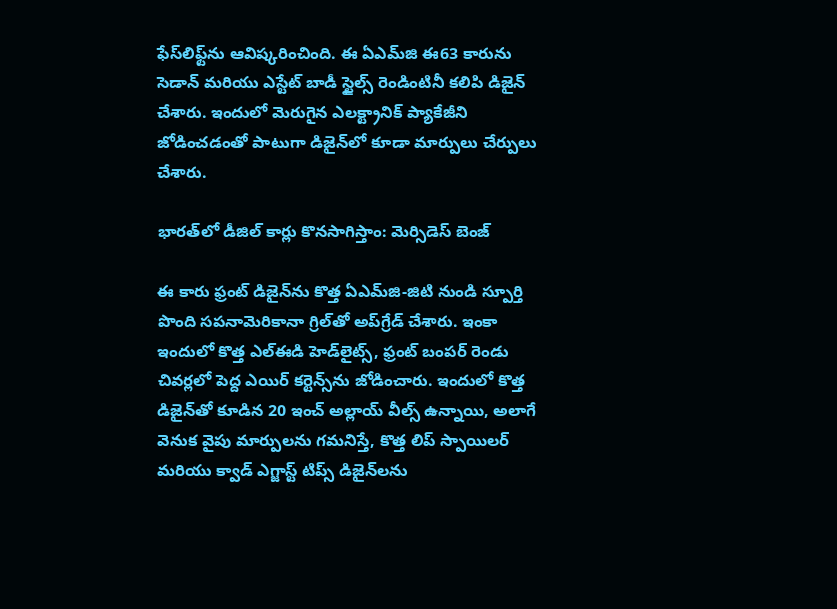ఫేస్‌లిఫ్ట్‌ను ఆవిష్కరించింది. ఈ ఏఎమ్‌జి ఈ63 కారును సెడాన్ మరియు ఎస్టేట్ బాడీ స్టైల్స్ రెండింటినీ కలిపి డిజైన్ చేశారు. ఇందులో మెరుగైన ఎలక్ట్రానిక్ ప్యాకేజీని జోడించడంతో పాటుగా డిజైన్‌లో కూడా మార్పులు చేర్పులు చేశారు.

భారత్‌లో డీజిల్ కార్లు కొనసాగిస్తాం: మెర్సిడెస్ బెంజ్

ఈ కారు ఫ్రంట్ డిజైన్‌ను కొత్త ఏఎమ్‌జి-జిటి నుండి స్పూర్తి పొంది సపనామెరికానా గ్రిల్‌తో అప్‌గ్రేడ్ చేశారు. ఇంకా ఇందులో కొత్త ఎల్‌ఈడి హెడ్‌లైట్స్, ఫ్రంట్ బంపర్ రెండు చివర్లలో పెద్ద ఎయిర్ కర్టెన్స్‌ను జోడించారు. ఇందులో కొత్త డిజైన్‌తో కూడిన 20 ఇంచ్ అల్లాయ్ వీల్స్‌ ఉన్నాయి, అలాగే వెనుక వైపు మార్పులను గమనిస్తే, కొత్త లిప్ స్పాయిలర్ మరియు క్వాడ్ ఎగ్జాస్ట్ టిప్స్ డిజైన్‌లను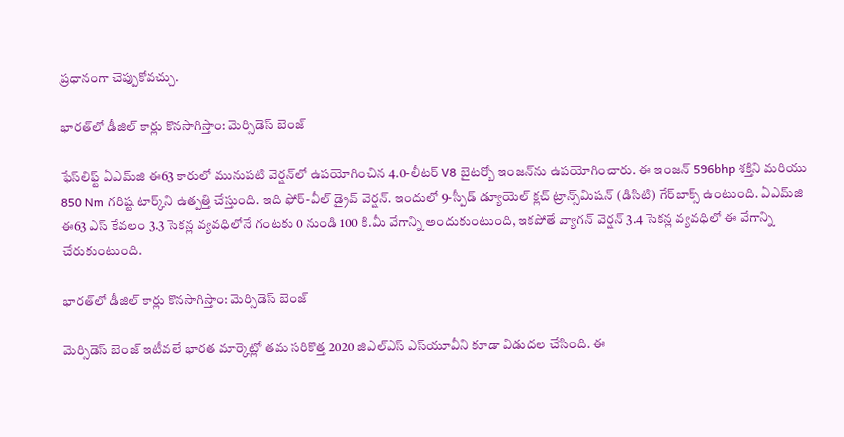ప్రధానంగా చెప్పుకోవచ్చు.

భారత్‌లో డీజిల్ కార్లు కొనసాగిస్తాం: మెర్సిడెస్ బెంజ్

ఫేస్‌లిఫ్ట్ ఏఎమ్‌జి ఈ63 కారులో మునుపటి వెర్షన్‌లో ఉపయోగించిన 4.0-లీటర్ V8 బైటర్బో ఇంజన్‌ను ఉపయోగించారు. ఈ ఇంజన్ 596bhp శక్తిని మరియు 850 Nm గరిష్ట టార్క్‌ని ఉత్పత్తి చేస్తుంది. ఇది ఫోర్-వీల్ డ్రైవ్ వెర్షన్. ఇందులో 9-స్పీడ్ డ్యూయెల్ క్లచ్ ట్రాన్స్‌మిషన్ (డిసిటి) గేర్‌బాక్స్ ఉంటుంది. ఏఎమ్‌జి ఈ63 ఎస్ కేవలం 3.3 సెకన్ల వ్యవధిలోనే గంటకు 0 నుండి 100 కి.మీ వేగాన్ని అందుకుంటుంది, ఇకపోతే వ్యాగన్ వెర్షన్ 3.4 సెకన్ల వ్యవధిలో ఈ వేగాన్ని చేరుకుంటుంది.

భారత్‌లో డీజిల్ కార్లు కొనసాగిస్తాం: మెర్సిడెస్ బెంజ్

మెర్సిడెస్ బెంజ్ ఇటీవలే భారత మార్కెట్లో తమ సరికొత్త 2020 జిఎల్ఎస్ ఎస్‌యూవీని కూడా విడుదల చేసింది. ఈ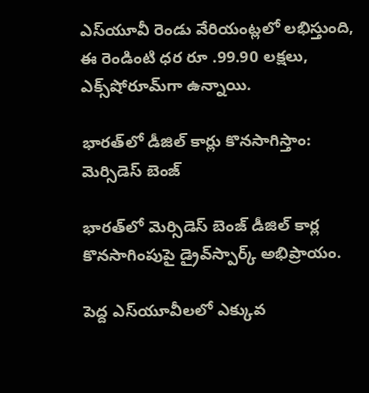ఎస్‌యూవీ రెండు వేరియంట్లలో లభిస్తుంది, ఈ రెండింటి ధర రూ .99.90 లక్షలు, ఎక్స్‌షోరూమ్‌గా ఉన్నాయి.

భారత్‌లో డీజిల్ కార్లు కొనసాగిస్తాం: మెర్సిడెస్ బెంజ్

భారత్‌లో మెర్సిడెస్ బెంజ్ డీజిల్ కార్ల కొనసాగింపుపై డ్రైవ్‌స్పార్క్ అభిప్రాయం.

పెద్ద ఎస్‌యూవీలలో ఎక్కువ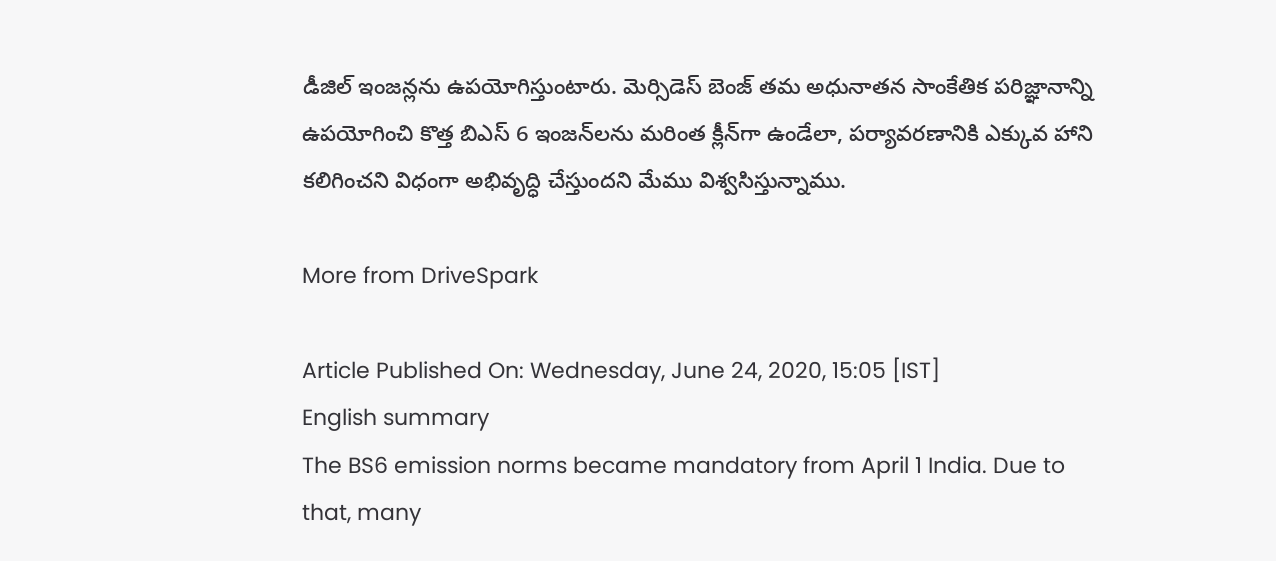డీజిల్ ఇంజన్లను ఉపయోగిస్తుంటారు. మెర్సిడెస్ బెంజ్ తమ అధునాతన సాంకేతిక పరిజ్ఞానాన్ని ఉపయోగించి కొత్త బిఎస్ 6 ఇంజన్‌లను మరింత క్లీన్‌గా ఉండేలా, పర్యావరణానికి ఎక్కువ హాని కలిగించని విధంగా అభివృద్ధి చేస్తుందని మేము విశ్వసిస్తున్నాము.

More from DriveSpark

Article Published On: Wednesday, June 24, 2020, 15:05 [IST]
English summary
The BS6 emission norms became mandatory from April 1 India. Due to that, many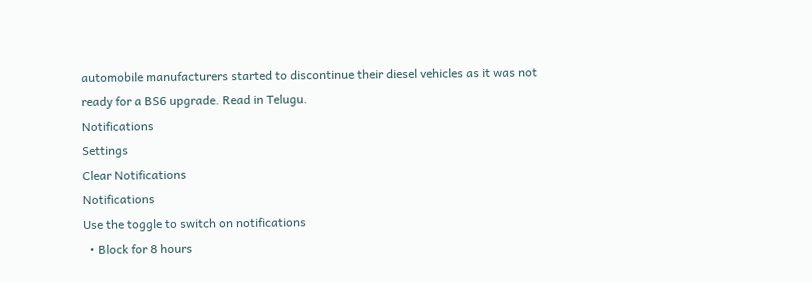automobile manufacturers started to discontinue their diesel vehicles as it was not ready for a BS6 upgrade. Read in Telugu.
Notifications
Settings
Clear Notifications
Notifications
Use the toggle to switch on notifications
  • Block for 8 hours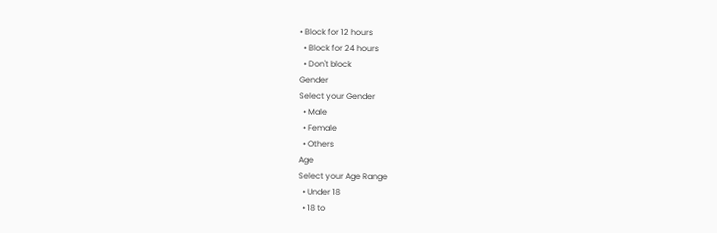• Block for 12 hours
  • Block for 24 hours
  • Don't block
Gender
Select your Gender
  • Male
  • Female
  • Others
Age
Select your Age Range
  • Under 18
  • 18 to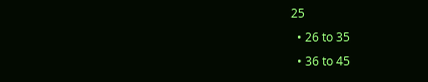25
  • 26 to 35
  • 36 to 45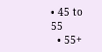• 45 to 55
  • 55+